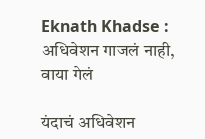Eknath Khadse : अधिवेशन गाजलं नाही, वाया गेलं

यंदाचं अधिवेशन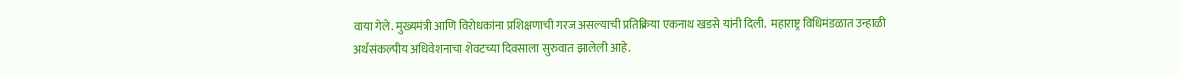वाया गेले. मुख्यमंत्री आणि विरोधकांना प्रशिक्षणाची गरज असल्याची प्रतिक्रिया एकनाथ खडसे यांनी दिली.  महाराष्ट्र विधिमंडळात उन्हाळी अर्थसंकल्पीय अधिवेशनाचा शेवटच्या दिवसाला सुरुवात झालेली आहे.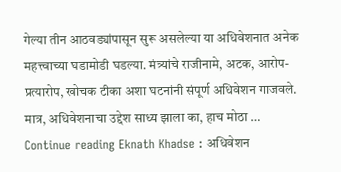गेल्या तीन आठवड्यांपासून सुरू असलेल्या या अधिवेशनात अनेक महत्त्वाच्या घडामोडी घडल्या. मंत्र्यांचे राजीनामे, अटक, आरोप-प्रत्यारोप, खोचक टीका अशा घटनांनी संपूर्ण अधिवेशन गाजवले. मात्र, अधिवेशनाचा उद्देश साध्य झाला का, हाच मोठा … Continue reading Eknath Khadse : अधिवेशन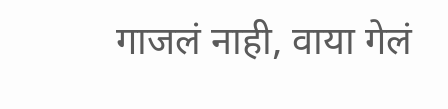गाजलं नाही, वाया गेलं